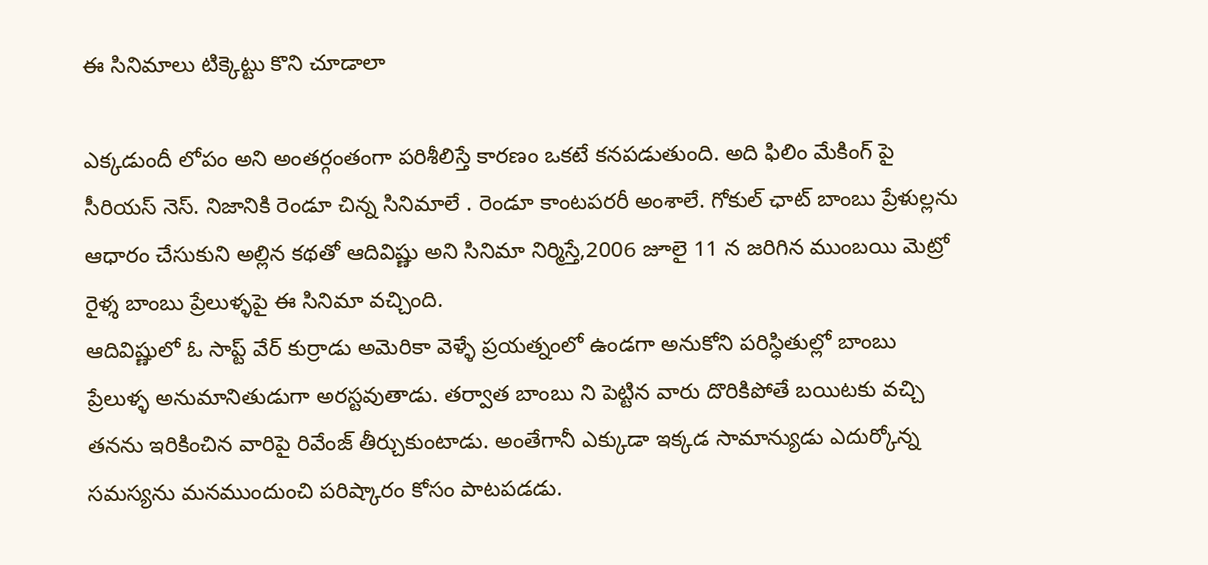ఈ సినిమాలు టిక్కెట్టు కొని చూడాలా

ఎక్కడుందీ లోపం అని అంతర్గంతంగా పరిశీలిస్తే కారణం ఒకటే కనపడుతుంది. అది ఫిలిం మేకింగ్ పై సీరియస్ నెస్. నిజానికి రెండూ చిన్న సినిమాలే . రెండూ కాంటపరరీ అంశాలే. గోకుల్ ఛాట్ బాంబు ప్రేళుల్లను ఆధారం చేసుకుని అల్లిన కథతో ఆదివిష్ణు అని సినిమా నిర్మిస్తే,2006 జూలై 11 న జరిగిన ముంబయి మెట్రో రైళ్శ బాంబు ప్రేలుళ్ళపై ఈ సినిమా వచ్చింది.
ఆదివిష్ణులో ఓ సాప్ట్ వేర్ కుర్రాడు అమెరికా వెళ్ళే ప్రయత్నంలో ఉండగా అనుకోని పరిస్ధితుల్లో బాంబు ప్రేలుళ్ళ అనుమానితుడుగా అరస్టవుతాడు. తర్వాత బాంబు ని పెట్టిన వారు దొరికిపోతే బయిటకు వచ్చి తనను ఇరికించిన వారిపై రివేంజ్ తీర్చుకుంటాడు. అంతేగానీ ఎక్కుడా ఇక్కడ సామాన్యుడు ఎదుర్కోన్న సమస్యను మనముందుంచి పరిష్కారం కోసం పాటపడడు.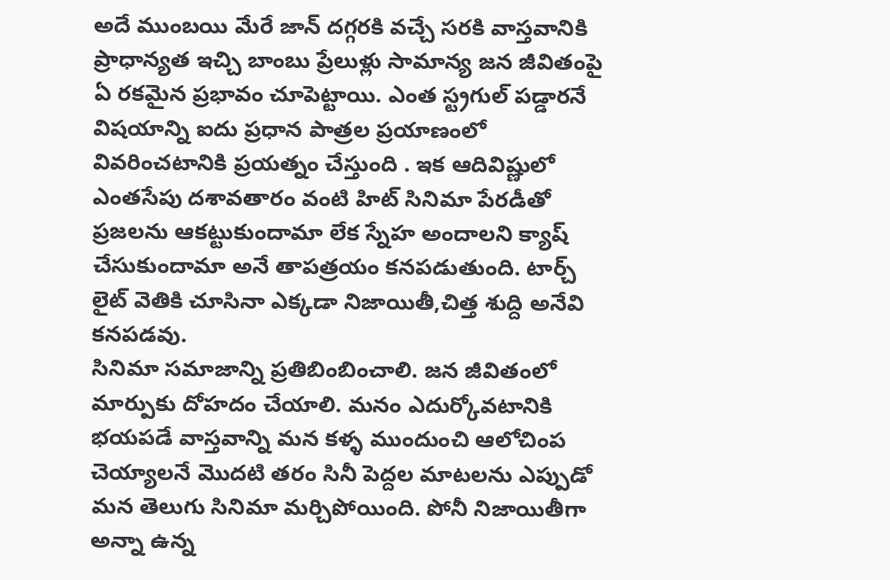అదే ముంబయి మేరే జాన్ దగ్గరకి వచ్చే సరకి వాస్తవానికి ప్రాధాన్యత ఇచ్చి బాంబు ప్రేలుళ్లు సామాన్య జన జీవితంపై ఏ రకమైన ప్రభావం చూపెట్టాయి. ఎంత స్ట్రగుల్ పడ్డారనే విషయాన్ని ఐదు ప్రధాన పాత్రల ప్రయాణంలో వివరించటానికి ప్రయత్నం చేస్తుంది . ఇక ఆదివిష్ణులో ఎంతసేపు దశావతారం వంటి హిట్ సినిమా పేరడీతో ప్రజలను ఆకట్టుకుందామా లేక స్నేహ అందాలని క్యాష్ చేసుకుందామా అనే తాపత్రయం కనపడుతుంది. టార్చ్ లైట్ వెతికి చూసినా ఎక్కడా నిజాయితీ,చిత్త శుద్ది అనేవి కనపడవు.
సినిమా సమాజాన్ని ప్రతిబింబించాలి. జన జీవితంలో మార్పుకు దోహదం చేయాలి. మనం ఎదుర్కోవటానికి భయపడే వాస్తవాన్ని మన కళ్ళ ముందుంచి ఆలోచింప చెయ్యాలనే మొదటి తరం సినీ పెద్దల మాటలను ఎప్పుడో మన తెలుగు సినిమా మర్చిపోయింది. పోనీ నిజాయితీగా అన్నా ఉన్న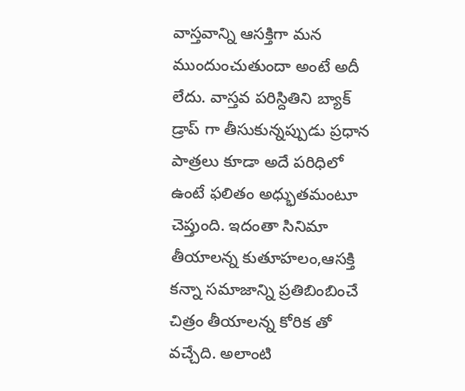వాస్తవాన్ని ఆసక్తిగా మన ముందుంచుతుందా అంటే అదీ లేదు. వాస్తవ పరిస్దితిని బ్యాక్ డ్రాప్ గా తీసుకున్నప్పుడు ప్రధాన పాత్రలు కూడా అదే పరిధిలో ఉంటే ఫలితం అధ్భుతమంటూ చెప్తుంది. ఇదంతా సినిమా తీయాలన్న కుతూహలం,ఆసక్తి కన్నా సమాజాన్ని ప్రతిబింబించే చిత్రం తీయాలన్న కోరిక తో వచ్చేది. అలాంటి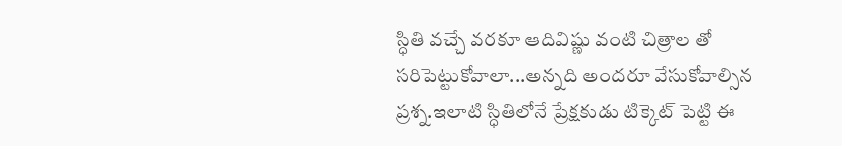స్ధితి వచ్చే వరకూ ఆదివిష్ణు వంటి చిత్రాల తో సరిపెట్టుకోవాలా...అన్నది అందరూ వేసుకోవాల్సిన ప్రశ్న.ఇలాటి స్ధితిలోనే ప్రేక్షకుడు టిక్కెట్ పెట్టి ఈ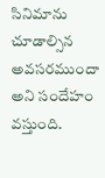సినిమాను చూడాల్సిన అవసరముందా అని సందేహం వస్తుంది.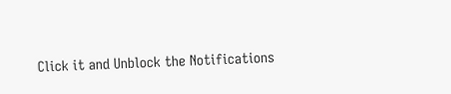Click it and Unblock the Notifications